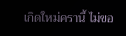เกิดใหม่ครานี้ ไม่ขอ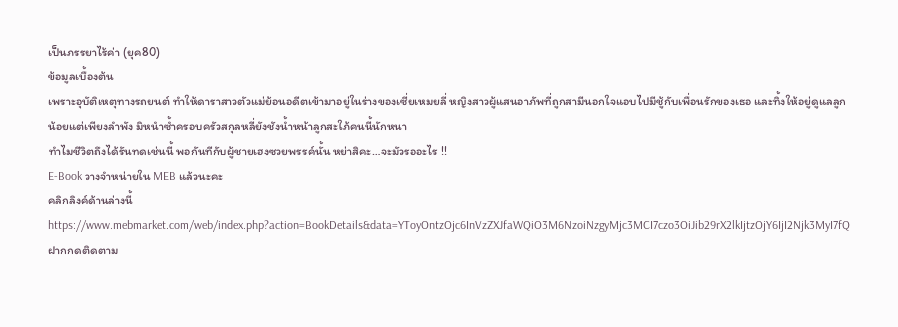เป็นภรรยาไร้ค่า (ยุค80)
ข้อมูลเบื้องต้น
เพราะอุบัติเหตุทางรถยนต์ ทำให้ดาราสาวตัวแม่ย้อนอดีตเข้ามาอยู่ในร่างของเซี่ยเหมยลี่ หญิงสาวผู้แสนอาภัพที่ถูกสามีนอกใจแอบไปมีชู้กับเพื่อนรักของเธอ และทิ้งให้อยู่ดูแลลูกน้อยแต่เพียงลำพัง มิหนำซ้ำครอบครัวสกุลหลี่ยังชังน้ำหน้าลูกสะใภ้คนนี้นักหนา
ทำไมชีวิตถึงได้รันทดเช่นนี้ พอกันทีกับผู้ชายเฮงซวยพรรค์นั้น หย่าสิคะ…จะมัวรออะไร !!
E-Book วางจำหน่ายใน MEB แล้วนะคะ
คลิกลิงค์ด้านล่างนี้
https://www.mebmarket.com/web/index.php?action=BookDetails&data=YToyOntzOjc6InVzZXJfaWQiO3M6NzoiNzgyMjc3MCI7czo3OiJib29rX2lkIjtzOjY6IjI2Njk3MyI7fQ
ฝากกดติดตาม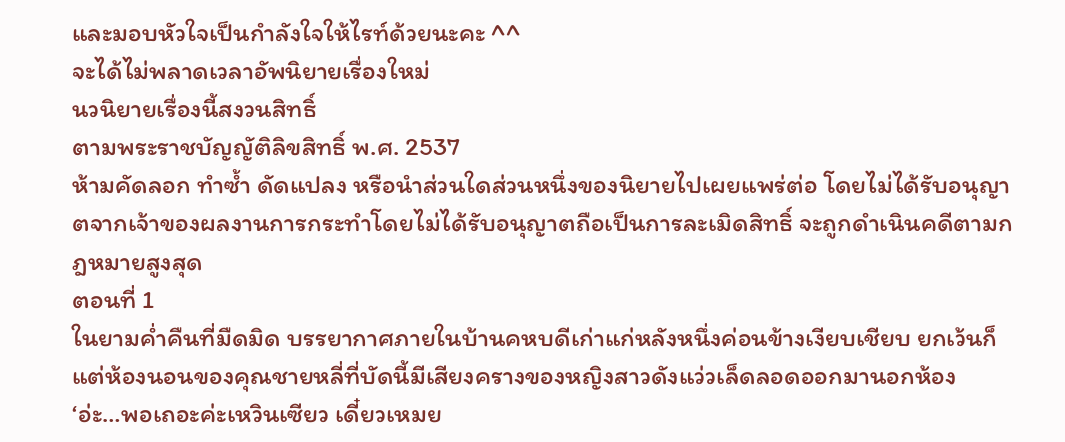และมอบหัวใจเป็นกำลังใจให้ไรท์ด้วยนะคะ ^^
จะได้ไม่พลาดเวลาอัพนิยายเรื่องใหม่
นวนิยายเรื่องนี้สงวนสิทธิ์
ตามพระราชบัญญัติลิขสิทธิ์ พ.ศ. 2537
ห้ามคัดลอก ทำซ้ำ ดัดแปลง หรือนำส่วนใดส่วนหนึ่งของนิยายไปเผยแพร่ต่อ โดยไม่ได้รับอนุญาตจากเจ้าของผลงานการกระทำโดยไม่ได้รับอนุญาตถือเป็นการละเมิดสิทธิ์ จะถูกดำเนินคดีตามกฎหมายสูงสุด
ตอนที่ 1
ในยามค่ำคืนที่มืดมิด บรรยากาศภายในบ้านคหบดีเก่าแก่หลังหนึ่งค่อนข้างเงียบเชียบ ยกเว้นก็แต่ห้องนอนของคุณชายหลี่ที่บัดนี้มีเสียงครางของหญิงสาวดังแว่วเล็ดลอดออกมานอกห้อง
‘อ่ะ…พอเถอะค่ะเหวินเซียว เดี๋ยวเหมย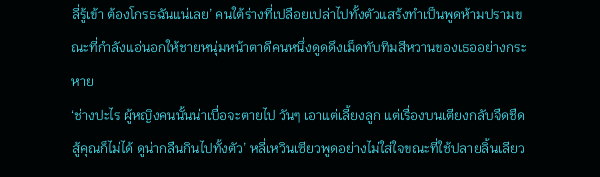ลี่รู้เข้า ต้องโกรธฉันแน่เลย’ คนใต้ร่างที่เปลือยเปล่าไปทั้งตัวแสร้งทำเป็นพูดห้ามปรามขณะที่กำลังแอ่นอกให้ชายหนุ่มหน้าตาดีคนหนึ่งดูดดึงเม็ดทับทิมสีหวานของเธออย่างกระหาย
‘ช่างปะไร ผู้หญิงคนนั้นน่าเบื่อจะตายไป วันๆ เอาแต่เลี้ยงลูก แต่เรื่องบนเตียงกลับจืดชืด สู้คุณก็ไม่ได้ ดูน่ากลืนกินไปทั้งตัว’ หลี่เหวินเซียวพูดอย่างไม่ใส่ใจขณะที่ใช้ปลายลิ้นเลียว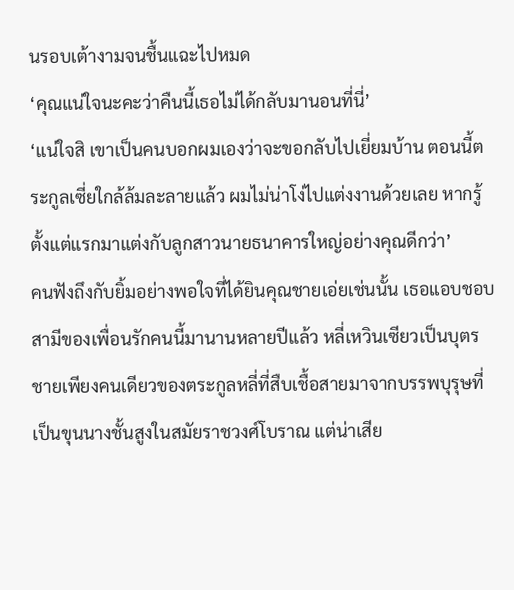นรอบเต้างามจนชื้นแฉะไปหมด
‘คุณแน่ใจนะคะว่าคืนนี้เธอไม่ได้กลับมานอนที่นี่’
‘แน่ใจสิ เขาเป็นคนบอกผมเองว่าจะขอกลับไปเยี่ยมบ้าน ตอนนี้ตระกูลเซี่ยใกล้ล้มละลายแล้ว ผมไม่น่าโง่ไปแต่งงานด้วยเลย หากรู้ตั้งแต่แรกมาแต่งกับลูกสาวนายธนาคารใหญ่อย่างคุณดีกว่า’
คนฟังถึงกับยิ้มอย่างพอใจที่ได้ยินคุณชายเอ่ยเช่นนั้น เธอแอบชอบสามีของเพื่อนรักคนนี้มานานหลายปีแล้ว หลี่เหวินเซียวเป็นบุตรชายเพียงคนเดียวของตระกูลหลี่ที่สืบเชื้อสายมาจากบรรพบุรุษที่เป็นขุนนางชั้นสูงในสมัยราชวงศ์โบราณ แต่น่าเสีย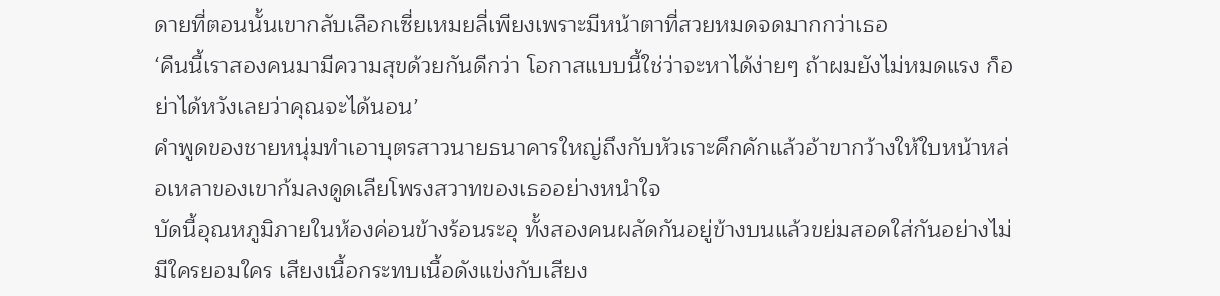ดายที่ตอนนั้นเขากลับเลือกเซี่ยเหมยลี่เพียงเพราะมีหน้าตาที่สวยหมดจดมากกว่าเธอ
‘คืนนี้เราสองคนมามีความสุขด้วยกันดีกว่า โอกาสแบบนี้ใช่ว่าจะหาได้ง่ายๆ ถ้าผมยังไม่หมดแรง ก็อย่าได้หวังเลยว่าคุณจะได้นอน’
คำพูดของชายหนุ่มทำเอาบุตรสาวนายธนาคารใหญ่ถึงกับหัวเราะคึกคักแล้วอ้าขากว้างให้ใบหน้าหล่อเหลาของเขาก้มลงดูดเลียโพรงสวาทของเธออย่างหนำใจ
บัดนี้อุณหภูมิภายในห้องค่อนข้างร้อนระอุ ทั้งสองคนผลัดกันอยู่ข้างบนแล้วขย่มสอดใส่กันอย่างไม่มีใครยอมใคร เสียงเนื้อกระทบเนื้อดังแข่งกับเสียง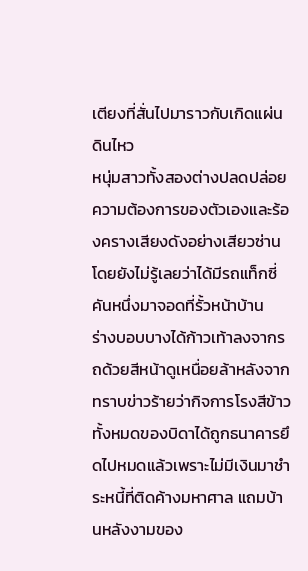เตียงที่สั่นไปมาราวกับเกิดแผ่นดินไหว
หนุ่มสาวทั้งสองต่างปลดปล่อยความต้องการของตัวเองและร้องครางเสียงดังอย่างเสียวซ่านโดยยังไม่รู้เลยว่าได้มีรถแท็กซี่คันหนึ่งมาจอดที่รั้วหน้าบ้าน
ร่างบอบบางได้ก้าวเท้าลงจากรถด้วยสีหน้าดูเหนื่อยล้าหลังจากทราบข่าวร้ายว่ากิจการโรงสีข้าวทั้งหมดของบิดาได้ถูกธนาคารยึดไปหมดแล้วเพราะไม่มีเงินมาชำระหนี้ที่ติดค้างมหาศาล แถมบ้านหลังงามของ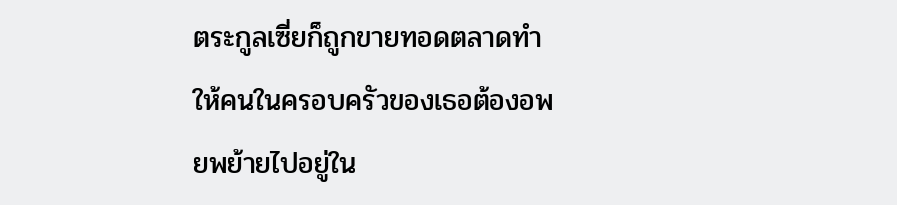ตระกูลเซี่ยก็ถูกขายทอดตลาดทำให้คนในครอบครัวของเธอต้องอพยพย้ายไปอยู่ใน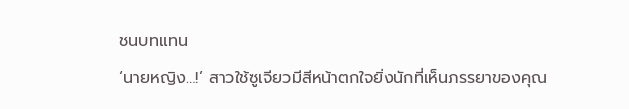ชนบทแทน
‘นายหญิง…!’ สาวใช้ซูเจียวมีสีหน้าตกใจยิ่งนักที่เห็นภรรยาของคุณ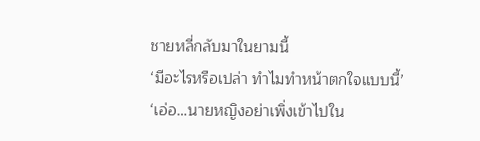ชายหลี่กลับมาในยามนี้
‘มีอะไรหรือเปล่า ทำไมทำหน้าตกใจแบบนี้’
‘เอ่อ…นายหญิงอย่าเพิ่งเข้าไปใน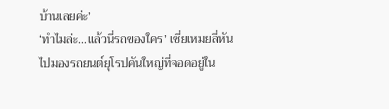บ้านเลยค่ะ’
‘ทำไมล่ะ…แล้วนี่รถของใคร’ เซี่ยเหมยลี่หันไปมองรถยนต์ยุโรปคันใหญ่ที่จอดอยู่ใน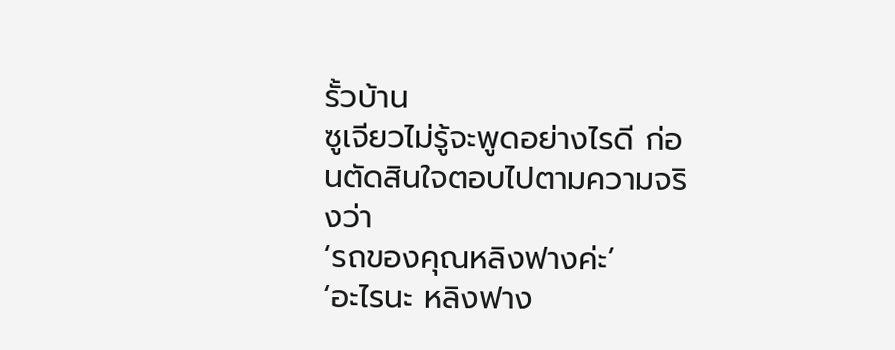รั้วบ้าน
ซูเจียวไม่รู้จะพูดอย่างไรดี ก่อนตัดสินใจตอบไปตามความจริงว่า
‘รถของคุณหลิงฟางค่ะ’
‘อะไรนะ หลิงฟาง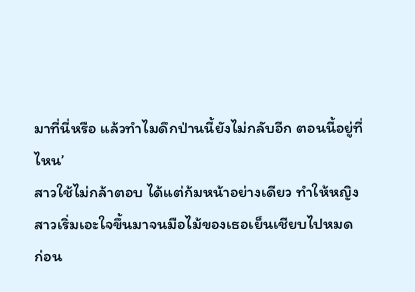มาที่นี่หรือ แล้วทำไมดึกป่านนี้ยังไม่กลับอีก ตอนนี้อยู่ที่ไหน’
สาวใช้ไม่กล้าตอบ ได้แต่ก้มหน้าอย่างเดียว ทำให้หญิงสาวเริ่มเอะใจขึ้นมาจนมือไม้ของเธอเย็นเชียบไปหมด
ก่อน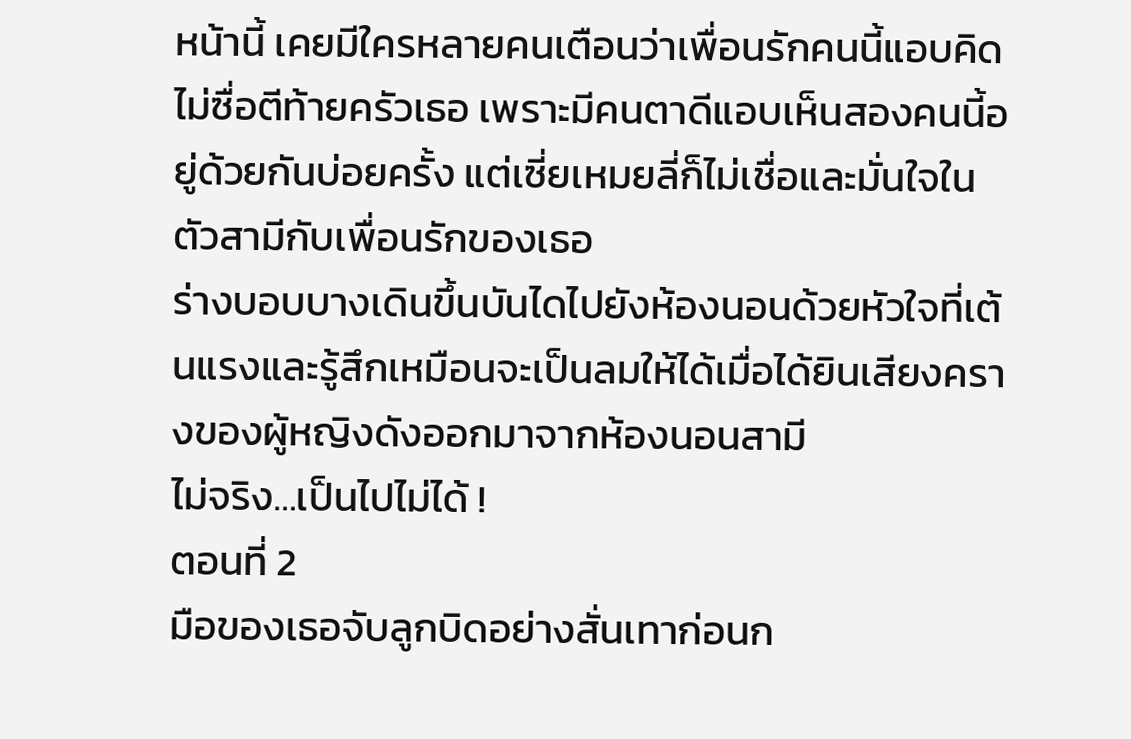หน้านี้ เคยมีใครหลายคนเตือนว่าเพื่อนรักคนนี้แอบคิดไม่ซื่อตีท้ายครัวเธอ เพราะมีคนตาดีแอบเห็นสองคนนี้อยู่ด้วยกันบ่อยครั้ง แต่เซี่ยเหมยลี่ก็ไม่เชื่อและมั่นใจในตัวสามีกับเพื่อนรักของเธอ
ร่างบอบบางเดินขึ้นบันไดไปยังห้องนอนด้วยหัวใจที่เต้นแรงและรู้สึกเหมือนจะเป็นลมให้ได้เมื่อได้ยินเสียงครางของผู้หญิงดังออกมาจากห้องนอนสามี
ไม่จริง…เป็นไปไม่ได้ !
ตอนที่ 2
มือของเธอจับลูกบิดอย่างสั่นเทาก่อนก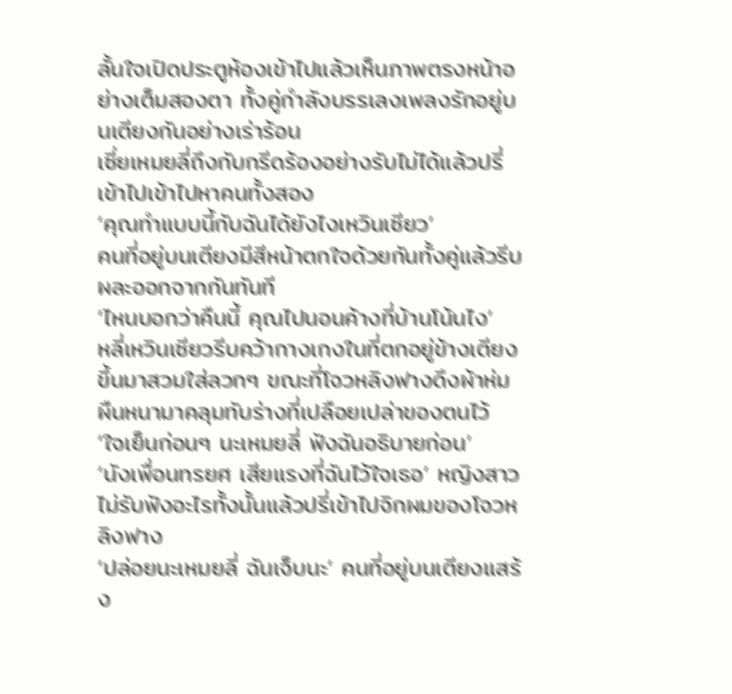ลั้นใจเปิดประตูห้องเข้าไปแล้วเห็นภาพตรงหน้าอย่างเต็มสองตา ทั้งคู่กำลังบรรเลงเพลงรักอยู่บนเตียงกันอย่างเร่าร้อน
เซี่ยเหมยลี่ถึงกับกรีดร้องอย่างรับไม่ได้แล้วปรี่เข้าไปเข้าไปหาคนทั้งสอง
‘คุณทำแบบนี้กับฉันได้ยังไงเหวินเซียว’
คนที่อยู่บนเตียงมีสีหน้าตกใจด้วยกันทั้งคู่แล้วรีบผละออกจากกันทันที
‘ไหนบอกว่าคืนนี้ คุณไปนอนค้างที่บ้านโน้นไง’
หลี่เหวินเซียวรีบคว้ากางเกงในที่ตกอยู่ข้างเตียงขึ้นมาสวมใส่ลวกๆ ขณะที่โจวหลิงฟางดึงผ้าห่มผืนหนามาคลุมทับร่างที่เปลือยเปล่าของตนไว้
‘ใจเย็นก่อนๆ นะเหมยลี่ ฟังฉันอธิบายก่อน’
‘นังเพื่อนทรยศ เสียแรงที่ฉันไว้ใจเธอ’ หญิงสาวไม่รับฟังอะไรทั้งนั้นแล้วปรี่เข้าไปจิกผมของโจวหลิงฟาง
‘ปล่อยนะเหมยลี่ ฉันเจ็บนะ’ คนที่อยู่บนเตียงแสร้ง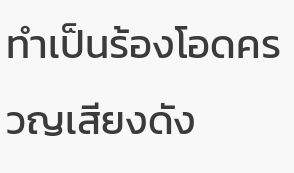ทำเป็นร้องโอดครวญเสียงดัง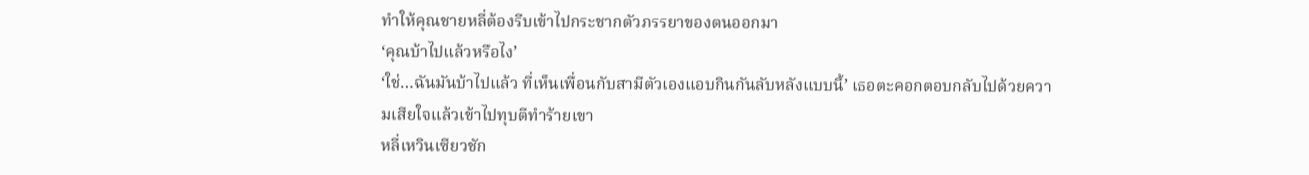ทำให้คุณชายหลี่ต้องรีบเข้าไปกระชากตัวภรรยาของตนออกมา
‘คุณบ้าไปแล้วหรือไง’
‘ใช่…ฉันมันบ้าไปแล้ว ที่เห็นเพื่อนกับสามีตัวเองแอบกินกันลับหลังแบบนี้’ เธอตะคอกตอบกลับไปด้วยความเสียใจแล้วเข้าไปทุบตีทำร้ายเขา
หลี่เหวินเซียวชัก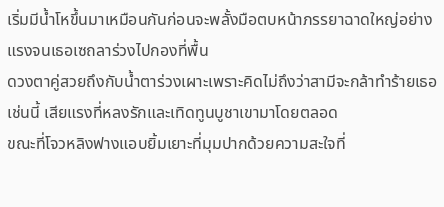เริ่มมีน้ำโหขึ้นมาเหมือนกันก่อนจะพลั้งมือตบหน้าภรรยาฉาดใหญ่อย่างแรงจนเธอเซถลาร่วงไปกองที่พื้น
ดวงตาคู่สวยถึงกับน้ำตาร่วงเผาะเพราะคิดไม่ถึงว่าสามีจะกล้าทำร้ายเธอเช่นนี้ เสียแรงที่หลงรักและเทิดทูนบูชาเขามาโดยตลอด
ขณะที่โจวหลิงฟางแอบยิ้มเยาะที่มุมปากด้วยความสะใจที่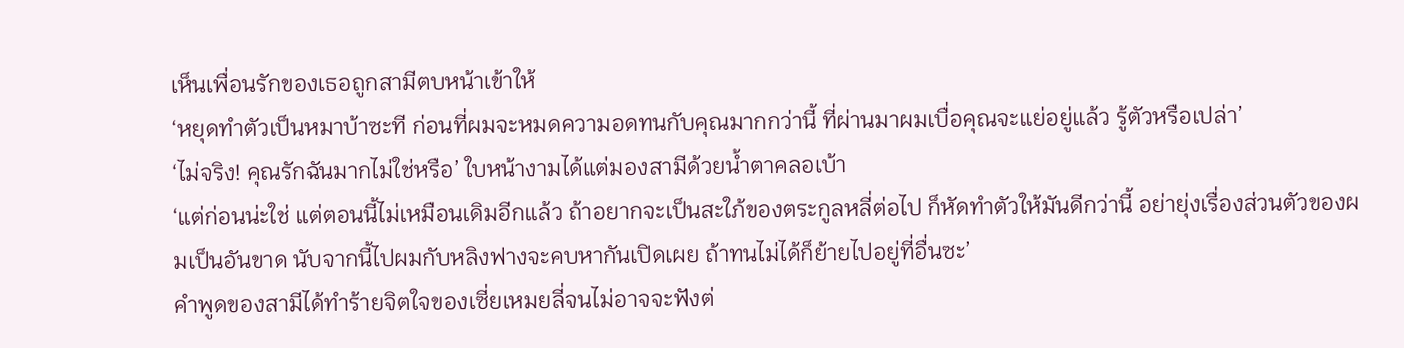เห็นเพื่อนรักของเธอถูกสามีตบหน้าเข้าให้
‘หยุดทำตัวเป็นหมาบ้าซะที ก่อนที่ผมจะหมดความอดทนกับคุณมากกว่านี้ ที่ผ่านมาผมเบื่อคุณจะแย่อยู่แล้ว รู้ตัวหรือเปล่า’
‘ไม่จริง! คุณรักฉันมากไม่ใช่หรือ’ ใบหน้างามได้แต่มองสามีด้วยน้ำตาคลอเบ้า
‘แต่ก่อนน่ะใช่ แต่ตอนนี้ไม่เหมือนเดิมอีกแล้ว ถ้าอยากจะเป็นสะใภ้ของตระกูลหลี่ต่อไป ก็หัดทำตัวให้มันดีกว่านี้ อย่ายุ่งเรื่องส่วนตัวของผมเป็นอันขาด นับจากนี้ไปผมกับหลิงฟางจะคบหากันเปิดเผย ถ้าทนไม่ได้ก็ย้ายไปอยู่ที่อื่นซะ’
คำพูดของสามีได้ทำร้ายจิตใจของเซี่ยเหมยลี่จนไม่อาจจะฟังต่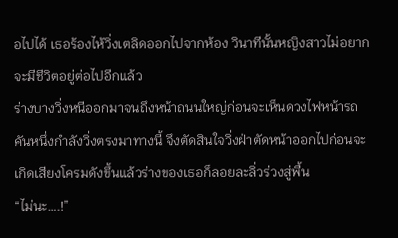อไปได้ เธอร้องไห้วิ่งเตลิดออกไปจากห้อง วินาทีนั้นหญิงสาวไม่อยากจะมีชีวิตอยู่ต่อไปอีกแล้ว
ร่างบางวิ่งหนีออกมาจนถึงหน้าถนนใหญ่ก่อนจะเห็นดวงไฟหน้ารถคันหนึ่งกำลังวิ่งตรงมาทางนี้ จึงตัดสินใจวิ่งฝ่าตัดหน้าออกไปก่อนจะเกิดเสียงโครมดังขึ้นแล้วร่างของเธอก็ลอยละลิ่วร่วงสู่พื้น
“ไม่นะ….!”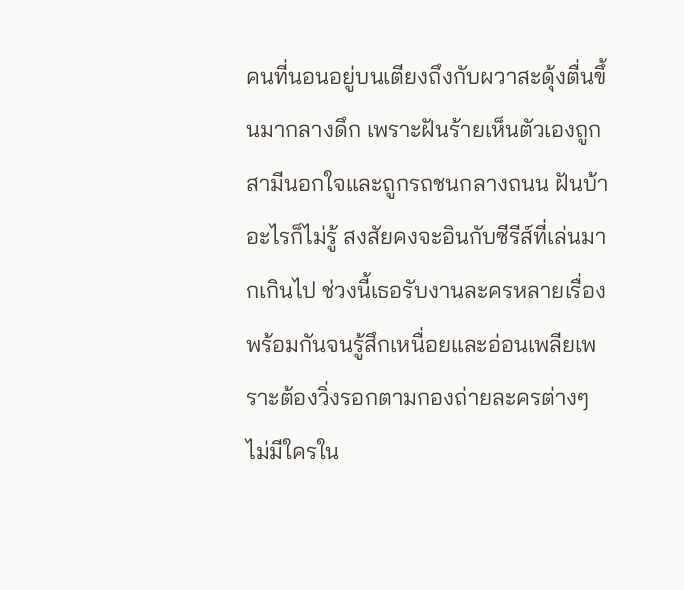คนที่นอนอยู่บนเตียงถึงกับผวาสะดุ้งตื่นขึ้นมากลางดึก เพราะฝันร้ายเห็นตัวเองถูกสามีนอกใจและถูกรถชนกลางถนน ฝันบ้าอะไรก็ไม่รู้ สงสัยคงจะอินกับซีรีส์ที่เล่นมากเกินไป ช่วงนี้เธอรับงานละครหลายเรื่องพร้อมกันจนรู้สึกเหนื่อยและอ่อนเพลียเพราะต้องวิ่งรอกตามกองถ่ายละครต่างๆ
ไม่มีใครใน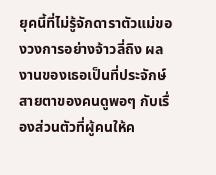ยุคนี้ที่ไม่รู้จักดาราตัวแม่ของวงการอย่างจ้าวลี่ถิง ผลงานของเธอเป็นที่ประจักษ์สายตาของคนดูพอๆ กับเรื่องส่วนตัวที่ผู้คนให้ค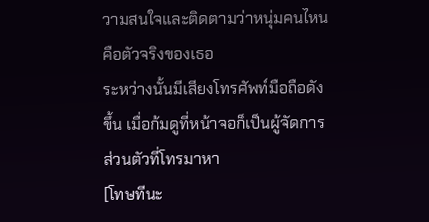วามสนใจและติดตามว่าหนุ่มคนไหนคือตัวจริงของเธอ
ระหว่างนั้นมีเสียงโทรศัพท์มือถือดังขึ้น เมื่อก้มดูที่หน้าจอก็เป็นผู้จัดการส่วนตัวที่โทรมาหา
[โทษทีนะ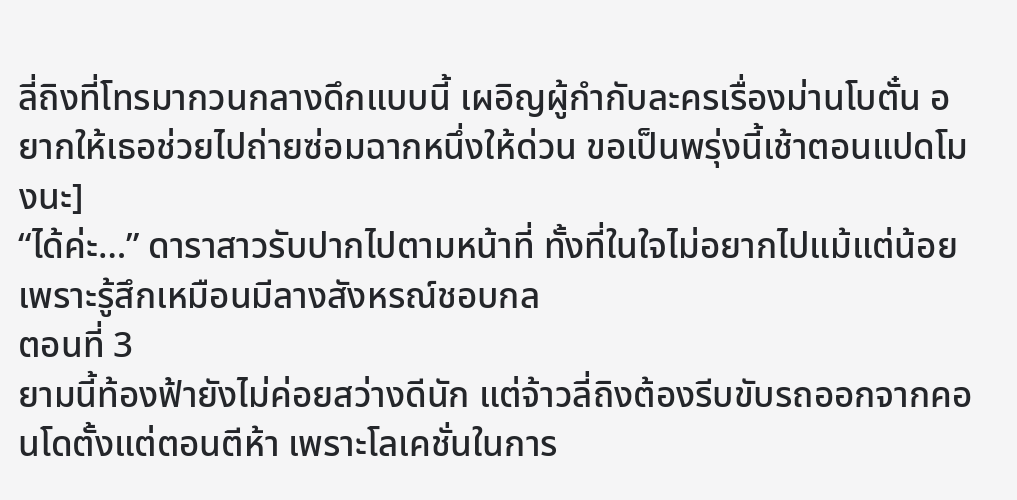ลี่ถิงที่โทรมากวนกลางดึกแบบนี้ เผอิญผู้กำกับละครเรื่องม่านโบตั๋น อยากให้เธอช่วยไปถ่ายซ่อมฉากหนึ่งให้ด่วน ขอเป็นพรุ่งนี้เช้าตอนแปดโมงนะ]
“ได้ค่ะ…” ดาราสาวรับปากไปตามหน้าที่ ทั้งที่ในใจไม่อยากไปแม้แต่น้อยเพราะรู้สึกเหมือนมีลางสังหรณ์ชอบกล
ตอนที่ 3
ยามนี้ท้องฟ้ายังไม่ค่อยสว่างดีนัก แต่จ้าวลี่ถิงต้องรีบขับรถออกจากคอนโดตั้งแต่ตอนตีห้า เพราะโลเคชั่นในการ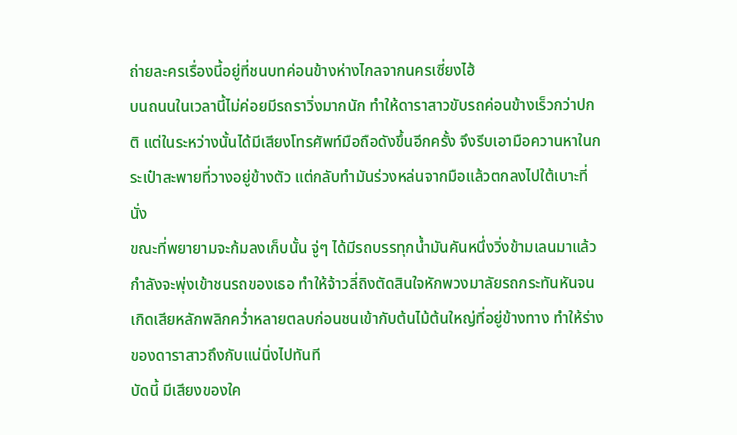ถ่ายละครเรื่องนี้อยู่ที่ชนบทค่อนข้างห่างไกลจากนครเซี่ยงไฮ้
บนถนนในเวลานี้ไม่ค่อยมีรถราวิ่งมากนัก ทำให้ดาราสาวขับรถค่อนข้างเร็วกว่าปกติ แต่ในระหว่างนั้นได้มีเสียงโทรศัพท์มือถือดังขึ้นอีกครั้ง จึงรีบเอามือควานหาในกระเป๋าสะพายที่วางอยู่ข้างตัว แต่กลับทำมันร่วงหล่นจากมือแล้วตกลงไปใต้เบาะที่นั่ง
ขณะที่พยายามจะก้มลงเก็บนั้น จู่ๆ ได้มีรถบรรทุกน้ำมันคันหนึ่งวิ่งข้ามเลนมาแล้วกำลังจะพุ่งเข้าชนรถของเธอ ทำให้จ้าวลี่ถิงตัดสินใจหักพวงมาลัยรถกระทันหันจนเกิดเสียหลักพลิกคว่ำหลายตลบก่อนชนเข้ากับต้นไม้ต้นใหญ่ที่อยู่ข้างทาง ทำให้ร่างของดาราสาวถึงกับแน่นิ่งไปทันที
บัดนี้ มีเสียงของใค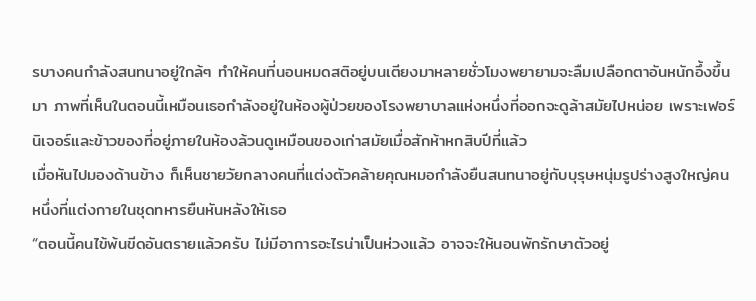รบางคนกำลังสนทนาอยู่ใกล้ๆ ทำให้คนที่นอนหมดสติอยู่บนเตียงมาหลายชั่วโมงพยายามจะลืมเปลือกตาอันหนักอึ้งขึ้นมา ภาพที่เห็นในตอนนี้เหมือนเธอกำลังอยู่ในห้องผู้ป่วยของโรงพยาบาลแห่งหนึ่งที่ออกจะดูล้าสมัยไปหน่อย เพราะเฟอร์นิเจอร์และข้าวของที่อยู่ภายในห้องล้วนดูเหมือนของเก่าสมัยเมื่อสักห้าหกสิบปีที่แล้ว
เมื่อหันไปมองด้านข้าง ก็เห็นชายวัยกลางคนที่แต่งตัวคล้ายคุณหมอกำลังยืนสนทนาอยู่กับบุรุษหนุ่มรูปร่างสูงใหญ่คนหนึ่งที่แต่งกายในชุดทหารยืนหันหลังให้เธอ
“ตอนนี้คนไข้พ้นขีดอันตรายแล้วครับ ไม่มีอาการอะไรน่าเป็นห่วงแล้ว อาจจะให้นอนพักรักษาตัวอยู่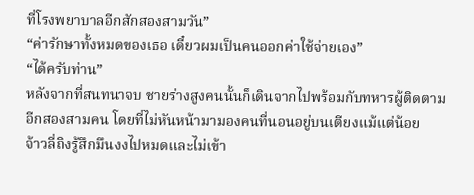ที่โรงพยาบาลอีกสักสองสามวัน”
“ค่ารักษาทั้งหมดของเธอ เดี๋ยวผมเป็นคนออกค่าใช้จ่ายเอง”
“ได้ครับท่าน”
หลังจากที่สนทนาจบ ชายร่างสูงคนนั้นก็เดินจากไปพร้อมกับทหารผู้ติดตามอีกสองสามคน โดยที่ไม่หันหน้ามามองคนที่นอนอยู่บนเตียงแม้แต่น้อย
จ้าวลี่ถิงรู้สึกมึนงงไปหมดและไม่เข้า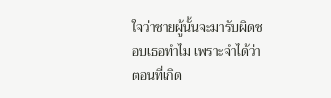ใจว่าชายผู้นั้นจะมารับผิดชอบเธอทำไม เพราะจำได้ว่าตอนที่เกิด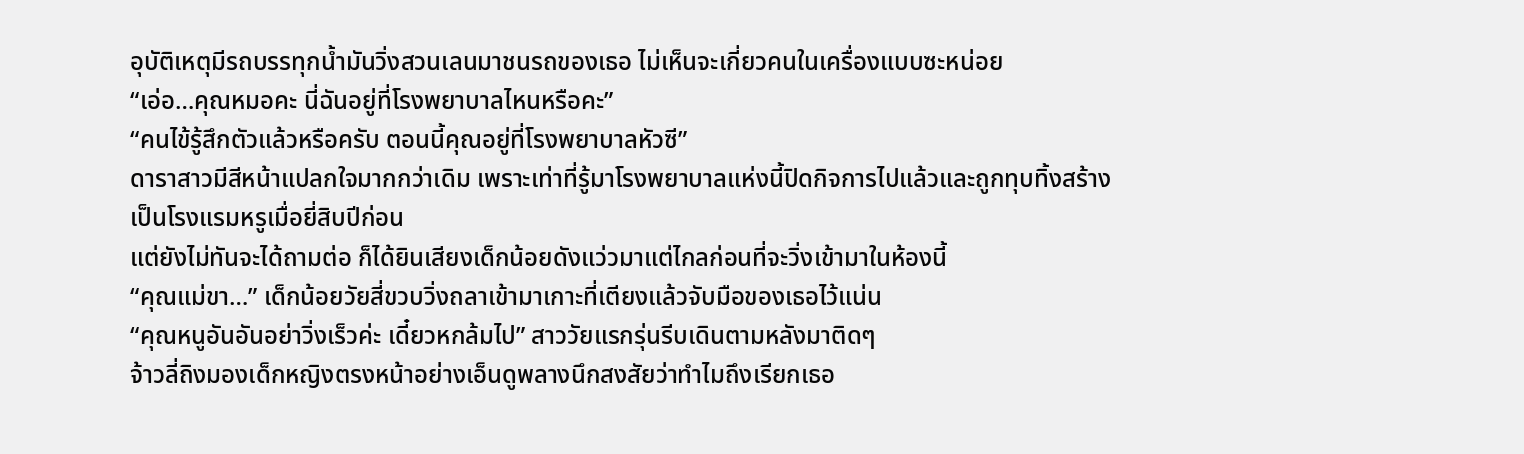อุบัติเหตุมีรถบรรทุกน้ำมันวิ่งสวนเลนมาชนรถของเธอ ไม่เห็นจะเกี่ยวคนในเครื่องแบบซะหน่อย
“เอ่อ…คุณหมอคะ นี่ฉันอยู่ที่โรงพยาบาลไหนหรือคะ”
“คนไข้รู้สึกตัวแล้วหรือครับ ตอนนี้คุณอยู่ที่โรงพยาบาลหัวซี”
ดาราสาวมีสีหน้าแปลกใจมากกว่าเดิม เพราะเท่าที่รู้มาโรงพยาบาลแห่งนี้ปิดกิจการไปแล้วและถูกทุบทิ้งสร้างเป็นโรงแรมหรูเมื่อยี่สิบปีก่อน
แต่ยังไม่ทันจะได้ถามต่อ ก็ได้ยินเสียงเด็กน้อยดังแว่วมาแต่ไกลก่อนที่จะวิ่งเข้ามาในห้องนี้
“คุณแม่ขา…” เด็กน้อยวัยสี่ขวบวิ่งถลาเข้ามาเกาะที่เตียงแล้วจับมือของเธอไว้แน่น
“คุณหนูอันอันอย่าวิ่งเร็วค่ะ เดี๋ยวหกล้มไป” สาววัยแรกรุ่นรีบเดินตามหลังมาติดๆ
จ้าวลี่ถิงมองเด็กหญิงตรงหน้าอย่างเอ็นดูพลางนึกสงสัยว่าทำไมถึงเรียกเธอ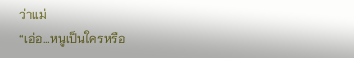ว่าแม่
“เอ่อ…หนูเป็นใครหรือ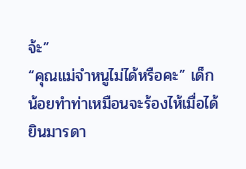จ้ะ”
“คุณแม่จำหนูไม่ได้หรือคะ” เด็กน้อยทำท่าเหมือนจะร้องไห้เมื่อได้ยินมารดา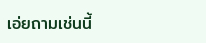เอ่ยถามเช่นนี้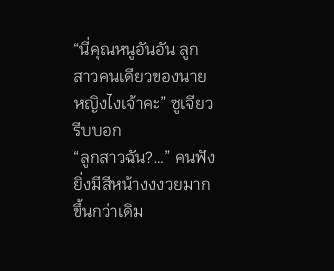“นี่คุณหนูอันอัน ลูกสาวคนเดียวของนายหญิงไงเจ้าคะ” ซูเจียวรีบบอก
“ลูกสาวฉัน?…” คนฟังยิ่งมีสีหน้างงงวยมากขึ้นกว่าเดิม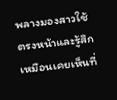พลางมองสาวใช้ตรงหน้าและรู้สึกเหมือนเคยเห็นที่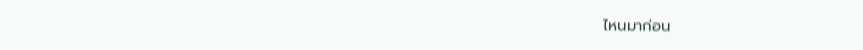ไหนมาก่อน